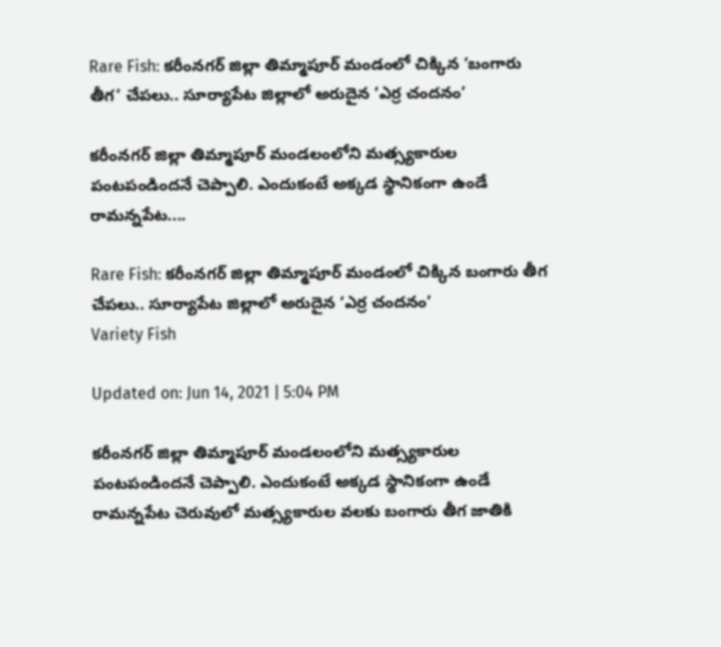Rare Fish: కరీంనగర్ జిల్లా తిమ్మాపూర్ మండంలో చిక్కిన ‘బంగారు తీగ’ చేప‌లు.. సూర్యాపేట జిల్లాలో అరుదైన ‘ఎర్ర చందనం’

కరీంనగర్ జిల్లా తిమ్మాపూర్ మండలంలోని మత్స్యకారుల పంటపండిందనే చెప్పాలి. ఎందుకంటే అక్కడ స్థానికంగా ఉండే రామన్నపేట....

Rare Fish: కరీంనగర్ జిల్లా తిమ్మాపూర్ మండంలో చిక్కిన బంగారు తీగ చేప‌లు.. సూర్యాపేట జిల్లాలో అరుదైన ‘ఎర్ర చందనం’
Variety Fish

Updated on: Jun 14, 2021 | 5:04 PM

కరీంనగర్ జిల్లా తిమ్మాపూర్ మండలంలోని మత్స్యకారుల పంటపండిందనే చెప్పాలి. ఎందుకంటే అక్కడ స్థానికంగా ఉండే రామన్నపేట చెరువులో మత్స్యకారుల వలకు బంగారు తీగ జాతికి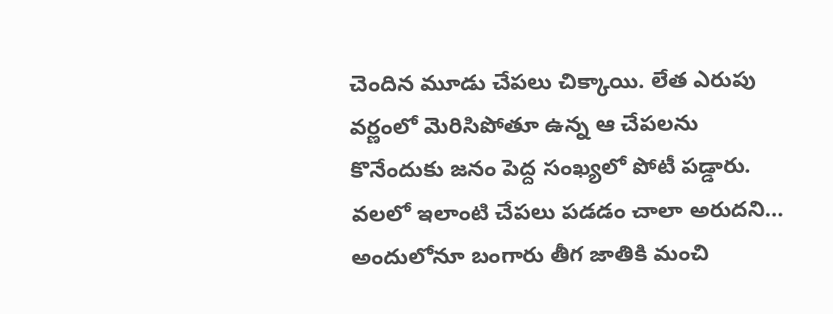చెందిన మూడు చేపలు చిక్కాయి. లేత ఎరుపు వర్ణంలో మెరిసిపోతూ ఉన్న ఆ చేపలను కొనేందుకు జనం పెద్ద సంఖ్యలో పోటీ పడ్డారు. వలలో ఇలాంటి చేపలు పడడం చాలా అరుదని… అందులోనూ బంగారు తీగ జాతికి మంచి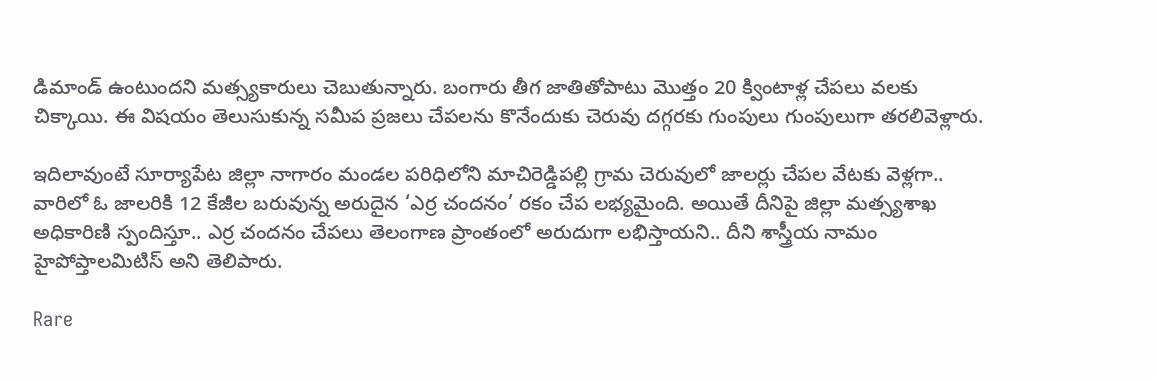డిమాండ్ ఉంటుందని మత్స్యకారులు చెబుతున్నారు. బంగారు తీగ జాతితోపాటు మొత్తం 20 క్వింటాళ్ల చేపలు వలకు చిక్కాయి. ఈ విషయం తెలుసుకున్న సమీప ప్రజలు చేపలను కొనేందుకు చెరువు దగ్గరకు గుంపులు గుంపులుగా తరలివెళ్లారు.

ఇదిలావుంటే సూర్యాపేట జిల్లా నాగారం మండల పరిధిలోని మాచిరెడ్డిపల్లి గ్రామ చెరువులో జాలర్లు చేపల వేటకు వెళ్లగా.. వారిలో ఓ జాలరికి 12 కేజీల బరువున్న అరుదైన ‘ఎర్ర చందనం’ రకం చేప లభ్యమైంది. అయితే దీనిపై జిల్లా మత్స్యశాఖ అధికారిణి స్పందిస్తూ.. ఎర్ర చందనం చేపలు తెలంగాణ ప్రాంతంలో అరుదుగా లభిస్తాయని.. దీని శాస్త్రీయ నామం హైపోప్తాలమిటిస్‌ అని తెలిపారు.

Rare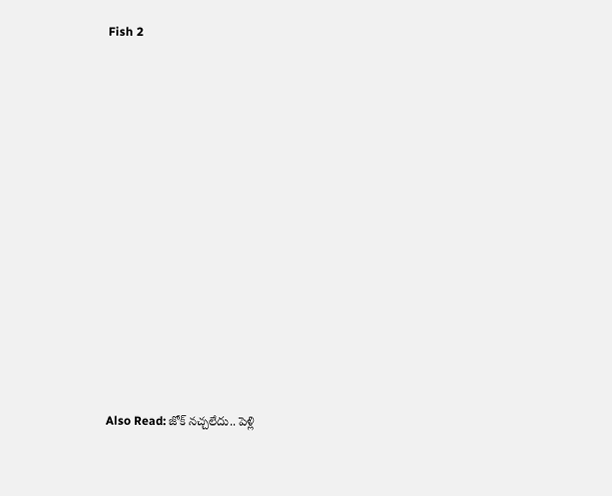Fish 2













Also Read: జోక్ నచ్చ‌లేదు.. పెళ్లి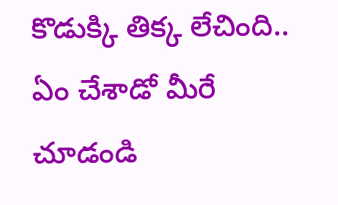కొడుక్కి తిక్క లేచింది.. ఏం చేశాడో మీరే చూడండి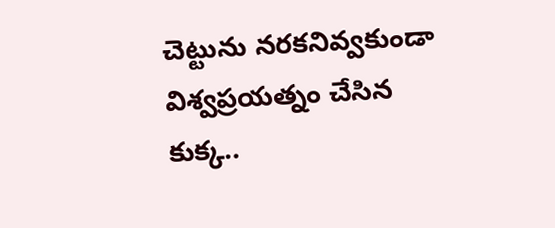చెట్టును న‌ర‌క‌నివ్వ‌కుండా విశ్వ‌ప్ర‌య‌త్నం చేసిన‌ కుక్క..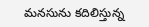మ‌న‌సును క‌దిలిస్తున్న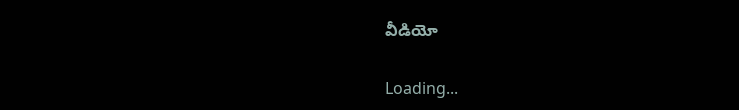వీడియో

Loading...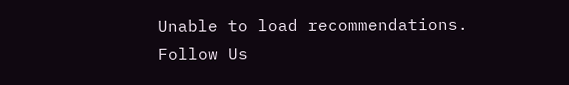Unable to load recommendations.
Follow Us